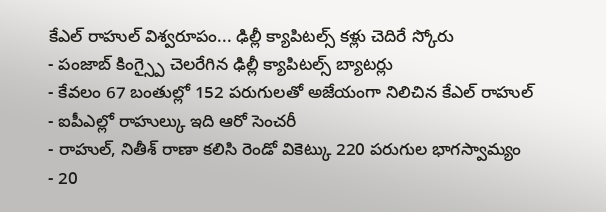కేఎల్ రాహుల్ విశ్వరూపం... ఢిల్లీ క్యాపిటల్స్ కళ్లు చెదిరే స్కోరు
- పంజాబ్ కింగ్స్పై చెలరేగిన ఢిల్లీ క్యాపిటల్స్ బ్యాటర్లు
- కేవలం 67 బంతుల్లో 152 పరుగులతో అజేయంగా నిలిచిన కేఎల్ రాహుల్
- ఐపీఎల్లో రాహుల్కు ఇది ఆరో సెంచరీ
- రాహుల్, నితీశ్ రాణా కలిసి రెండో వికెట్కు 220 పరుగుల భాగస్వామ్యం
- 20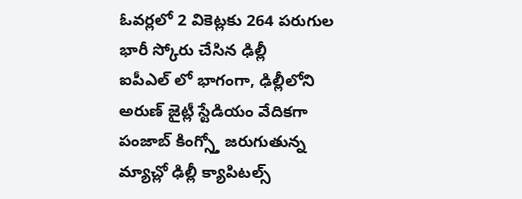ఓవర్లలో 2 వికెట్లకు 264 పరుగుల భారీ స్కోరు చేసిన ఢిల్లీ
ఐపీఎల్ లో భాగంగా, ఢిల్లీలోని అరుణ్ జైట్లీ స్టేడియం వేదికగా పంజాబ్ కింగ్స్తో జరుగుతున్న మ్యాచ్లో ఢిల్లీ క్యాపిటల్స్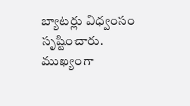బ్యాటర్లు విధ్వంసం సృష్టించారు. ముఖ్యంగా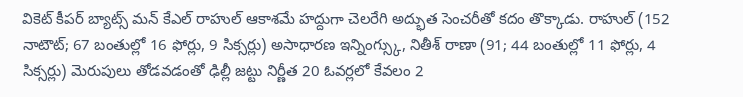వికెట్ కీపర్ బ్యాట్స్ మన్ కేఎల్ రాహుల్ ఆకాశమే హద్దుగా చెలరేగి అద్భుత సెంచరీతో కదం తొక్కాడు. రాహుల్ (152 నాటౌట్; 67 బంతుల్లో 16 ఫోర్లు, 9 సిక్సర్లు) అసాధారణ ఇన్నింగ్స్కు, నితీశ్ రాణా (91; 44 బంతుల్లో 11 ఫోర్లు, 4 సిక్సర్లు) మెరుపులు తోడవడంతో ఢిల్లీ జట్టు నిర్ణీత 20 ఓవర్లలో కేవలం 2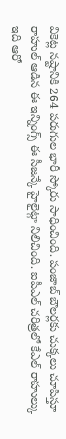వికెట్ల నష్టానికి 264 పరుగుల భారీ స్కోరు సాధించింది. పంజాబ్ బౌలర్లకు చుక్కలు చూపిస్తూ రాహుల్ ఆడిన ఈ ఇన్నింగ్స్ ఈ సీజన్కే హైలైట్గా నిలిచింది. ఐపీఎల్ చరిత్రలో కేఎల్ రాహుల్కు ఇది ఆరో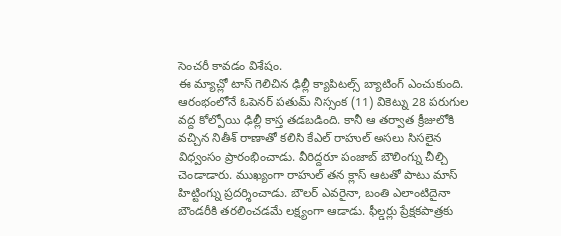సెంచరీ కావడం విశేషం.
ఈ మ్యాచ్లో టాస్ గెలిచిన ఢిల్లీ క్యాపిటల్స్ బ్యాటింగ్ ఎంచుకుంది. ఆరంభంలోనే ఓపెనర్ పతుమ్ నిస్సంక (11) వికెట్ను 28 పరుగుల వద్ద కోల్పోయి ఢిల్లీ కాస్త తడబడింది. కానీ ఆ తర్వాత క్రీజులోకి వచ్చిన నితీశ్ రాణాతో కలిసి కేఎల్ రాహుల్ అసలు సిసలైన విధ్వంసం ప్రారంభించాడు. వీరిద్దరూ పంజాబ్ బౌలింగ్ను చీల్చి చెండాడారు. ముఖ్యంగా రాహుల్ తన క్లాస్ ఆటతో పాటు మాస్ హిట్టింగ్ను ప్రదర్శించాడు. బౌలర్ ఎవరైనా, బంతి ఎలాంటిదైనా బౌండరీకి తరలించడమే లక్ష్యంగా ఆడాడు. ఫీల్డర్లు ప్రేక్షకపాత్రకు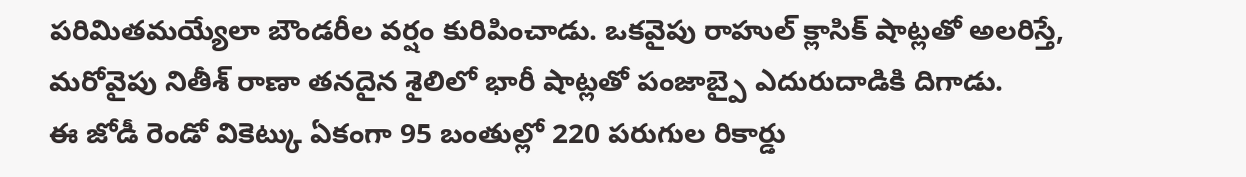పరిమితమయ్యేలా బౌండరీల వర్షం కురిపించాడు. ఒకవైపు రాహుల్ క్లాసిక్ షాట్లతో అలరిస్తే, మరోవైపు నితీశ్ రాణా తనదైన శైలిలో భారీ షాట్లతో పంజాబ్పై ఎదురుదాడికి దిగాడు.
ఈ జోడీ రెండో వికెట్కు ఏకంగా 95 బంతుల్లో 220 పరుగుల రికార్డు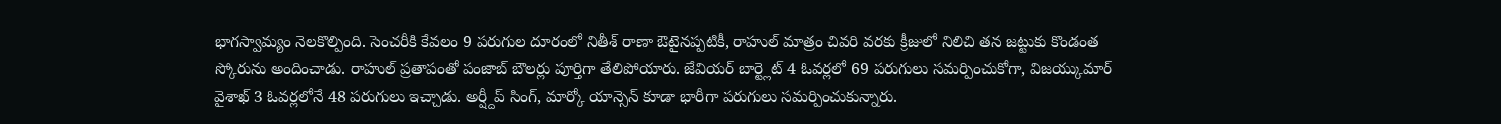భాగస్వామ్యం నెలకొల్పింది. సెంచరీకి కేవలం 9 పరుగుల దూరంలో నితీశ్ రాణా ఔటైనప్పటికీ, రాహుల్ మాత్రం చివరి వరకు క్రీజులో నిలిచి తన జట్టుకు కొండంత స్కోరును అందించాడు. రాహుల్ ప్రతాపంతో పంజాబ్ బౌలర్లు పూర్తిగా తేలిపోయారు. జేవియర్ బార్ట్లెట్ 4 ఓవర్లలో 69 పరుగులు సమర్పించుకోగా, విజయ్కుమార్ వైశాఖ్ 3 ఓవర్లలోనే 48 పరుగులు ఇచ్చాడు. అర్ష్దీప్ సింగ్, మార్కో యాన్సెన్ కూడా భారీగా పరుగులు సమర్పించుకున్నారు.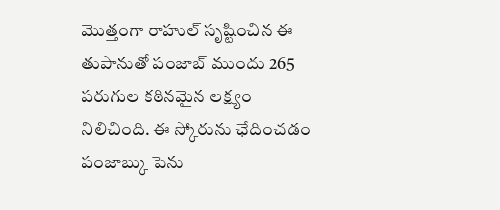మొత్తంగా రాహుల్ సృష్టించిన ఈ తుపానుతో పంజాబ్ ముందు 265 పరుగుల కఠినమైన లక్ష్యం నిలిచింది. ఈ స్కోరును ఛేదించడం పంజాబ్కు పెను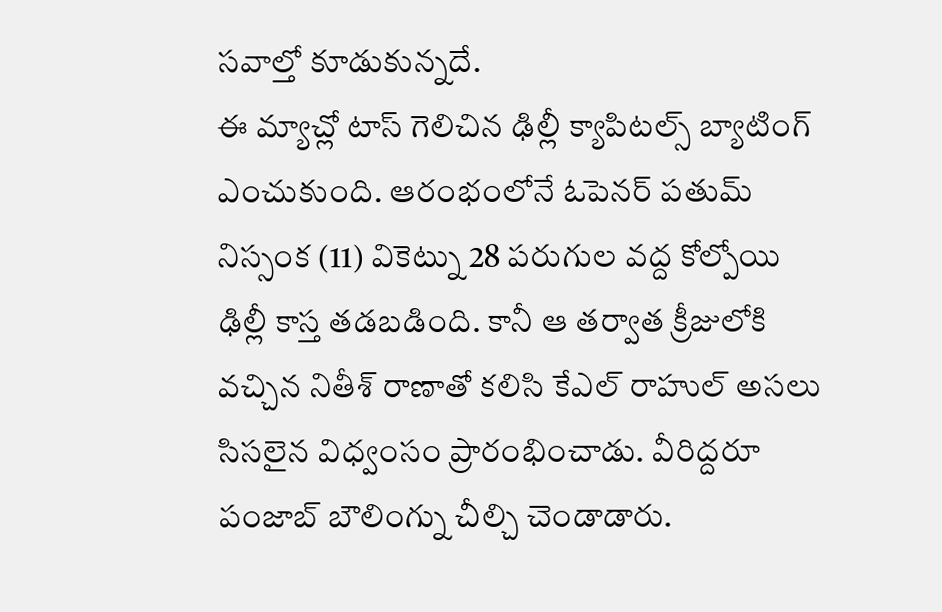సవాల్తో కూడుకున్నదే.
ఈ మ్యాచ్లో టాస్ గెలిచిన ఢిల్లీ క్యాపిటల్స్ బ్యాటింగ్ ఎంచుకుంది. ఆరంభంలోనే ఓపెనర్ పతుమ్ నిస్సంక (11) వికెట్ను 28 పరుగుల వద్ద కోల్పోయి ఢిల్లీ కాస్త తడబడింది. కానీ ఆ తర్వాత క్రీజులోకి వచ్చిన నితీశ్ రాణాతో కలిసి కేఎల్ రాహుల్ అసలు సిసలైన విధ్వంసం ప్రారంభించాడు. వీరిద్దరూ పంజాబ్ బౌలింగ్ను చీల్చి చెండాడారు.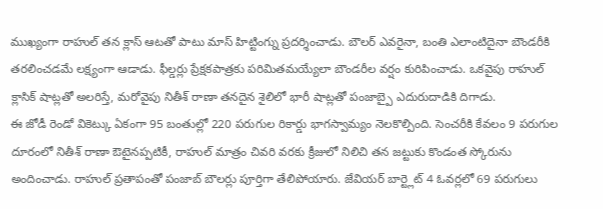ముఖ్యంగా రాహుల్ తన క్లాస్ ఆటతో పాటు మాస్ హిట్టింగ్ను ప్రదర్శించాడు. బౌలర్ ఎవరైనా, బంతి ఎలాంటిదైనా బౌండరీకి తరలించడమే లక్ష్యంగా ఆడాడు. ఫీల్డర్లు ప్రేక్షకపాత్రకు పరిమితమయ్యేలా బౌండరీల వర్షం కురిపించాడు. ఒకవైపు రాహుల్ క్లాసిక్ షాట్లతో అలరిస్తే, మరోవైపు నితీశ్ రాణా తనదైన శైలిలో భారీ షాట్లతో పంజాబ్పై ఎదురుదాడికి దిగాడు.
ఈ జోడీ రెండో వికెట్కు ఏకంగా 95 బంతుల్లో 220 పరుగుల రికార్డు భాగస్వామ్యం నెలకొల్పింది. సెంచరీకి కేవలం 9 పరుగుల దూరంలో నితీశ్ రాణా ఔటైనప్పటికీ, రాహుల్ మాత్రం చివరి వరకు క్రీజులో నిలిచి తన జట్టుకు కొండంత స్కోరును అందించాడు. రాహుల్ ప్రతాపంతో పంజాబ్ బౌలర్లు పూర్తిగా తేలిపోయారు. జేవియర్ బార్ట్లెట్ 4 ఓవర్లలో 69 పరుగులు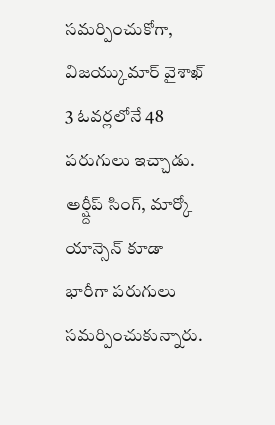సమర్పించుకోగా, విజయ్కుమార్ వైశాఖ్ 3 ఓవర్లలోనే 48 పరుగులు ఇచ్చాడు. అర్ష్దీప్ సింగ్, మార్కో యాన్సెన్ కూడా భారీగా పరుగులు సమర్పించుకున్నారు.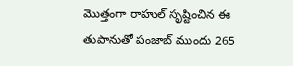మొత్తంగా రాహుల్ సృష్టించిన ఈ తుపానుతో పంజాబ్ ముందు 265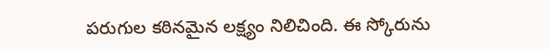పరుగుల కఠినమైన లక్ష్యం నిలిచింది. ఈ స్కోరును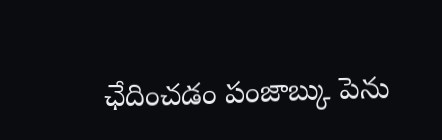ఛేదించడం పంజాబ్కు పెను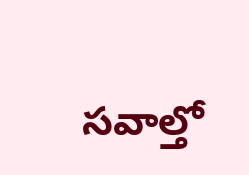సవాల్తో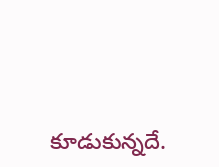కూడుకున్నదే.